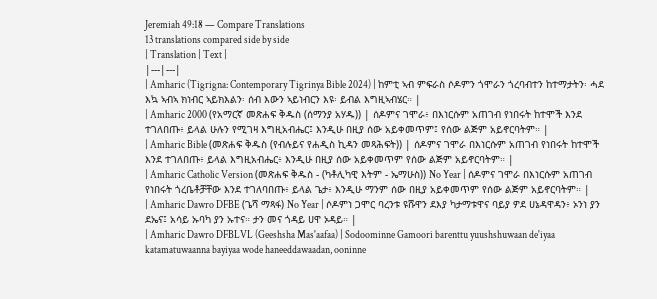Jeremiah 49:18 — Compare Translations
13 translations compared side by side
| Translation | Text |
|---|---|
| Amharic (Tigrigna: Contemporary Tigrinya Bible 2024) | ከምቲ ኣብ ምፍራስ ሶዶምን ጎሞራን ጎረባብተን ከተማታትን፡ ሓደ እኳ ኣብኣ ክነብር ኣይክእልን፡ ሰብ እውን ኣይነብርን እዩ፡ ይብል እግዚኣብሄር። |
| Amharic 2000 (የአማርኛ መጽሐፍ ቅዱስ (ሰማንያ አሃዱ)) | ሰዶምና ገሞራ፥ በእነርሱም አጠገብ የነበሩት ከተሞች እንደ ተገለበጡ፥ ይላል ሁሉን የሚገዛ እግዚአብሔር፤ እንዲሁ በዚያ ሰው አይቀመጥም፤ የሰው ልጅም አይኖርባትም። |
| Amharic Bible (መጽሐፍ ቅዱስ (የብሉይና የሐዲስ ኪዳን መጻሕፍት)) | ሰዶምና ገሞራ በእነርሱም አጠገብ የነበሩት ከተሞች እንደ ተገለበጡ፥ ይላል እግዚአብሔር፥ እንዲሁ በዚያ ሰው አይቀመጥም የሰው ልጅም አይኖርባትም። |
| Amharic Catholic Version (መጽሐፍ ቅዱስ - (ካቶሊካዊ እትም - ኤማሁስ)) No Year | ሰዶምና ገሞራ በእነርሱም አጠገብ የነበሩት ጎረቤቶቻቸው እንደ ተገለባበጡ፥ ይላል ጌታ፥ እንዲሁ ማንም ሰው በዚያ አይቀመጥም የሰው ልጅም አይኖርባትም። |
| Amharic Dawro DFBE (ጌሻ ማጻፋ) No Year | ሶዶምነ ጋሞር ባረንቱ ዩሹዋን ደእያ ካታማቱዋና ባይያ ዎደ ሀኔዳዋዳን፥ ኦንነ ያን ደኤና፤ አሳይ ኡባካ ያን ኡተና። ታን መና ጎዳይ ሀዋ ኦዳይ። |
| Amharic Dawro DFBLVL (Geeshsha Mas'aafaa) | Sodoominne Gamoori barenttu yuushshuwaan de'iyaa katamatuwaanna bayiyaa wode haneeddawaadan, ooninne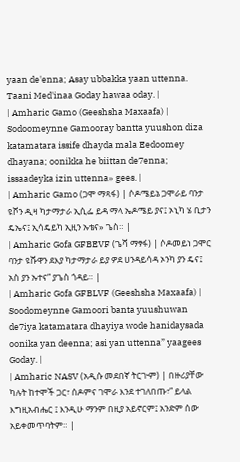yaan de'enna; Asay ubbakka yaan uttenna. Taani Med'inaa Goday hawaa oday. |
| Amharic Gamo (Geeshsha Maxaafa) | Sodoomeynne Gamooray bantta yuushon diza katamatara issife dhayda mala Eedoomey dhayana; oonikka he biittan de7enna; issaadeyka izin uttenna» gees. |
| Amharic Gamo (ጋሞ ማጻፋ) | ሶዶሜይኔ ጋሞራይ ባንታ ዩሾን ዲዛ ካታማታራ ኢሲፌ ይዳ ማላ ኤዶሜይ ያና፤ ኦኒካ ሄ ቢታን ዴኤና፤ ኢሳዴይካ ኢዚን ኡቴና» ጌስ። |
| Amharic Gofa GFBEVF (ጌሻ ማፃፋ) | ሶዶመይነ ጋሞር ባንታ ዩሹዋን ደእያ ካታማታራ ይያ ዎደ ሀንዳይሳዳ ኦንካ ያን ዴና፤ አስ ያን ኡተና” ያጌስ ጎዳይ። |
| Amharic Gofa GFBLVF (Geeshsha Maxaafa) | Soodomeynne Gamoori banta yuushuwan de7iya katamatara dhayiya wode hanidaysada oonika yan deenna; asi yan uttenna” yaagees Goday. |
| Amharic NASV (አዲሱ መደበኛ ትርጒም) | በዙሪያቸው ካሉት ከተሞች ጋር፣ ሰዶምና ገሞራ እንደ ተገለበጡ፣” ይላል እግዚአብሔር ፤ እንዲሁ ማንም በዚያ አይኖርም፤ አንድም ሰው አይቀመጥባትም። |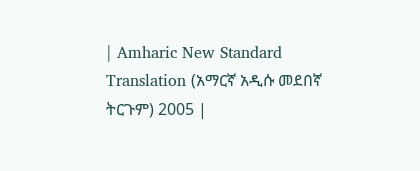| Amharic New Standard Translation (አማርኛ አዲሱ መደበኛ ትርጉም) 2005 |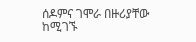ሰዶምና ገሞራ በዙሪያቸው ከሚገኙ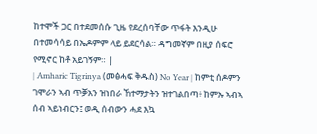ከተሞች ጋር በተደመሰሱ ጊዜ የደረሰባቸው ጥፋት እንዲሁ በተመሳሳይ በኤዶምም ላይ ይደርሳል። ዳግመኛም በዚያ ሰፍሮ የሚኖር ከቶ አይገኝም። |
| Amharic Tigrinya (መፅሓፍ ቅዱስ) No Year | ከምቲ ሰዶምን ገሞራን ኣብ ጥቓአን ዝነበራ ኸተማታትን ዝተገልበጣ፥ ከምኡ ኣብኣ ሰብ ኣይነብርን፤ ወዲ ሰብውን ሓደ እኳ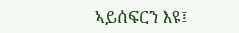ኣይሰፍርን እዩ፤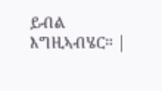ይብል እግዚኣብሄር። |